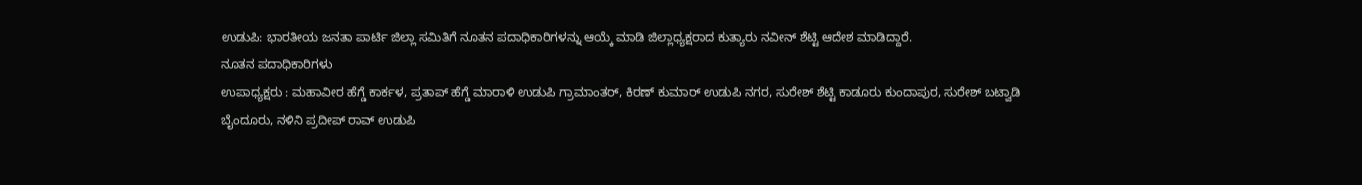ಉಡುಪಿ: ಭಾರತೀಯ ಜನತಾ ಪಾರ್ಟಿ ಜಿಲ್ಲಾ ಸಮಿತಿಗೆ ನೂತನ ಪದಾಧಿಕಾರಿಗಳನ್ನು ಆಯ್ಕೆ ಮಾಡಿ ಜಿಲ್ಲಾಧ್ಯಕ್ಷರಾದ ಕುತ್ಯಾರು ನವೀನ್ ಶೆಟ್ಟಿ ಆದೇಶ ಮಾಡಿದ್ದಾರೆ.
ನೂತನ ಪದಾಧಿಕಾರಿಗಳು
ಉಪಾಧ್ಯಕ್ಷರು : ಮಹಾವೀರ ಹೆಗ್ಡೆ ಕಾರ್ಕಳ, ಪ್ರತಾಪ್ ಹೆಗ್ಡೆ ಮಾರಾಳಿ ಉಡುಪಿ ಗ್ರಾಮಾಂತರ್, ಕಿರಣ್ ಕುಮಾರ್ ಉಡುಪಿ ನಗರ, ಸುರೇಶ್ ಶೆಟ್ಟಿ ಕಾಡೂರು ಕುಂದಾಪುರ, ಸುರೇಶ್ ಬಟ್ವಾಡಿ ಬೈಂದೂರು, ನಳಿನಿ ಪ್ರದೀಪ್ ರಾವ್ ಉಡುಪಿ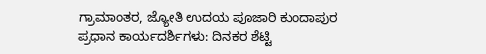ಗ್ರಾಮಾಂತರ, ಜ್ಯೋತಿ ಉದಯ ಪೂಜಾರಿ ಕುಂದಾಪುರ
ಪ್ರಧಾನ ಕಾರ್ಯದರ್ಶಿಗಳು: ದಿನಕರ ಶೆಟ್ಟಿ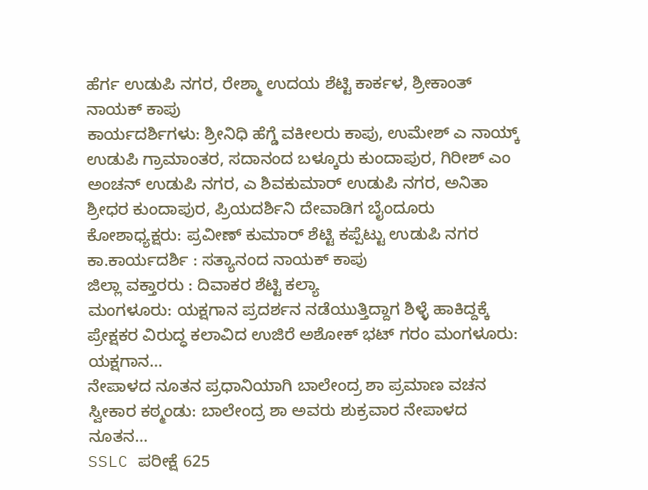ಹೆರ್ಗ ಉಡುಪಿ ನಗರ, ರೇಶ್ಮಾ ಉದಯ ಶೆಟ್ಟಿ ಕಾರ್ಕಳ, ಶ್ರೀಕಾಂತ್ ನಾಯಕ್ ಕಾಪು
ಕಾರ್ಯದರ್ಶಿಗಳು: ಶ್ರೀನಿಧಿ ಹೆಗ್ಡೆ ವಕೀಲರು ಕಾಪು, ಉಮೇಶ್ ಎ ನಾಯ್ಕ್ ಉಡುಪಿ ಗ್ರಾಮಾಂತರ, ಸದಾನಂದ ಬಳ್ಕೂರು ಕುಂದಾಪುರ, ಗಿರೀಶ್ ಎಂ ಅಂಚನ್ ಉಡುಪಿ ನಗರ, ಎ ಶಿವಕುಮಾರ್ ಉಡುಪಿ ನಗರ, ಅನಿತಾ ಶ್ರೀಧರ ಕುಂದಾಪುರ, ಪ್ರಿಯದರ್ಶಿನಿ ದೇವಾಡಿಗ ಬೈಂದೂರು
ಕೋಶಾಧ್ಯಕ್ಷರು: ಪ್ರವೀಣ್ ಕುಮಾರ್ ಶೆಟ್ಟಿ ಕಪ್ಪೆಟ್ಟು ಉಡುಪಿ ನಗರ
ಕಾ.ಕಾರ್ಯದರ್ಶಿ : ಸತ್ಯಾನಂದ ನಾಯಕ್ ಕಾಪು
ಜಿಲ್ಲಾ ವಕ್ತಾರರು : ದಿವಾಕರ ಶೆಟ್ಟಿ ಕಲ್ಯಾ
ಮಂಗಳೂರು: ಯಕ್ಷಗಾನ ಪ್ರದರ್ಶನ ನಡೆಯುತ್ತಿದ್ದಾಗ ಶಿಳ್ಳೆ ಹಾಕಿದ್ದಕ್ಕೆ ಪ್ರೇಕ್ಷಕರ ವಿರುದ್ಧ ಕಲಾವಿದ ಉಜಿರೆ ಅಶೋಕ್ ಭಟ್ ಗರಂ ಮಂಗಳೂರು: ಯಕ್ಷಗಾನ…
ನೇಪಾಳದ ನೂತನ ಪ್ರಧಾನಿಯಾಗಿ ಬಾಲೇಂದ್ರ ಶಾ ಪ್ರಮಾಣ ವಚನ ಸ್ವೀಕಾರ ಕಠ್ಮಂಡು: ಬಾಲೇಂದ್ರ ಶಾ ಅವರು ಶುಕ್ರವಾರ ನೇಪಾಳದ ನೂತನ…
SSLC ಪರೀಕ್ಷೆ 625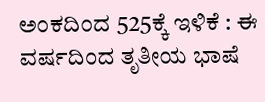ಅಂಕದಿಂದ 525ಕ್ಕೆ ಇಳಿಕೆ : ಈ ವರ್ಷದಿಂದ ತೃತೀಯ ಭಾಷೆ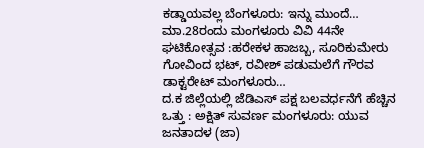ಕಡ್ಡಾಯವಲ್ಲ ಬೆಂಗಳೂರು: ಇನ್ನು ಮುಂದೆ…
ಮಾ.28ರಂದು ಮಂಗಳೂರು ವಿವಿ 44ನೇ ಘಟಿಕೋತ್ಸವ :ಹರೇಕಳ ಹಾಜಬ್ಬ, ಸೂರಿಕುಮೇರು ಗೋವಿಂದ ಭಟ್, ರವೀಶ್ ಪಡುಮಲೆಗೆ ಗೌರವ ಡಾಕ್ಟರೇಟ್ ಮಂಗಳೂರು…
ದ.ಕ ಜಿಲ್ಲೆಯಲ್ಲಿ ಜೆಡಿಎಸ್ ಪಕ್ಷ ಬಲವರ್ಧನೆಗೆ ಹೆಚ್ಚಿನ ಒತ್ತು : ಅಕ್ಷಿತ್ ಸುವರ್ಣ ಮಂಗಳೂರು: ಯುವ ಜನತಾದಳ (ಜಾ)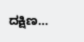ದಕ್ಷಿಣ…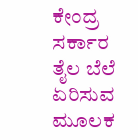ಕೇಂದ್ರ ಸರ್ಕಾರ ತೈಲ ಬೆಲೆ ಏರಿಸುವ ಮೂಲಕ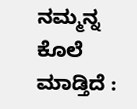ನಮ್ಮನ್ನ ಕೊಲೆ ಮಾಡ್ತಿದೆ :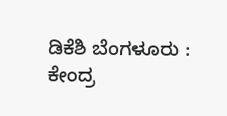ಡಿಕೆಶಿ ಬೆಂಗಳೂರು : ಕೇಂದ್ರ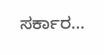ಸರ್ಕಾರ…